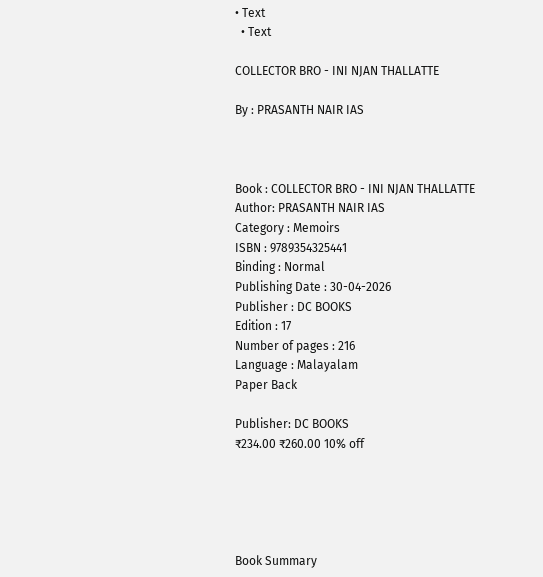• Text
  • Text

COLLECTOR BRO - INI NJAN THALLATTE

By : PRASANTH NAIR IAS



Book : COLLECTOR BRO - INI NJAN THALLATTE
Author: PRASANTH NAIR IAS
Category : Memoirs
ISBN : 9789354325441
Binding : Normal
Publishing Date : 30-04-2026
Publisher : DC BOOKS
Edition : 17
Number of pages : 216
Language : Malayalam
Paper Back

Publisher: DC BOOKS
₹234.00 ₹260.00 10% off





Book Summary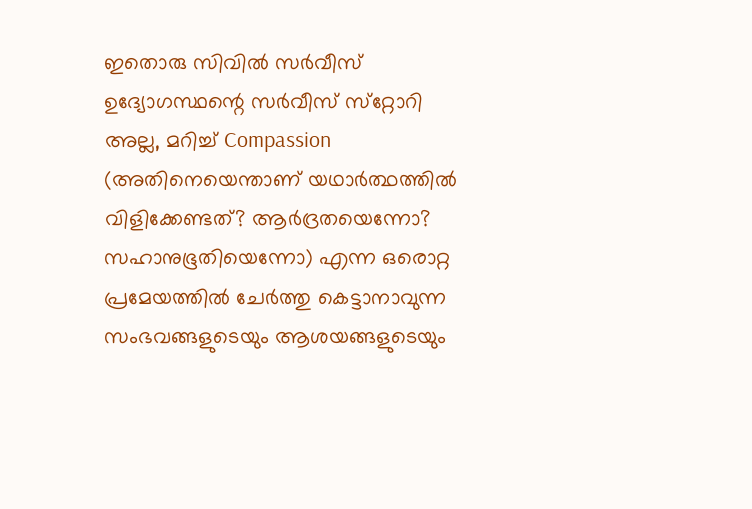ഇതൊരു സിവിൽ സർവീസ്‌ ഉദ്യോഗസ്ഥന്റെ സര്‍വീസ് സ്‌റ്റോറി അല്ല, മറിച്ച് Compassion (അതിനെയെന്താണ് യഥാര്‍ത്ഥത്തില്‍ വിളിക്കേണ്ടത്? ആര്‍ദ്രതയെന്നോ? സഹാനുഭൂതിയെന്നോ) എന്ന ഒരൊറ്റ പ്രമേയത്തില്‍ ചേര്‍ത്തു കെട്ടാനാവുന്ന സംഭവങ്ങളുടെയും ആശയങ്ങളുടെയും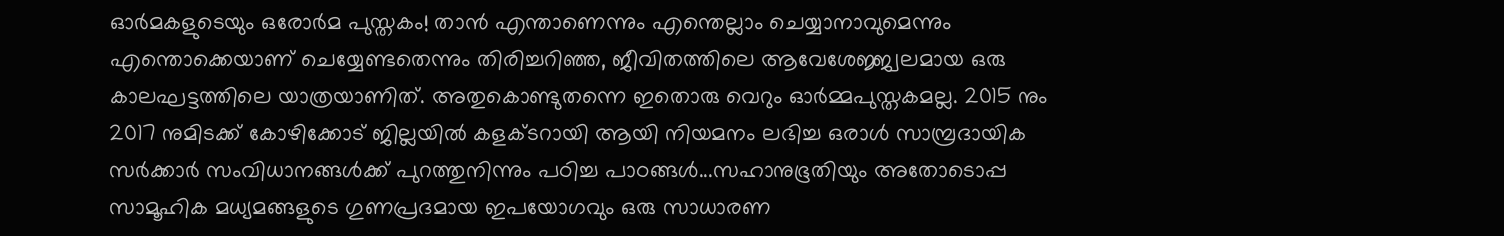ഓര്‍മകളുടെയും ഒരോര്‍മ പുസ്തകം! താൻ എന്താണെന്നും എന്തെല്ലാം ചെയ്യാനാവുമെന്നും എന്തൊക്കെയാണ് ചെയ്യേണ്ടതെന്നും തിരിച്ചറിഞ്ഞ, ജീവിതത്തിലെ ആവേശേജ്ജ്വലമായ ഒരു കാലഘട്ടത്തിലെ യാത്രയാണിത്‌. അതുകൊണ്ടുതന്നെ ഇതൊരു വെറും ഓർമ്മപുസ്തകമല്ല. 2015 നും 2017 നുമിടക്ക് കോഴിക്കോട് ജില്ലയില്‍ കളക്ടറായി ആയി നിയമനം ലഭിച്ച ഒരാള്‍ സാമ്പ്രദായിക സര്‍ക്കാര്‍ സംവിധാനങ്ങള്‍ക്ക് പുറത്തുനിന്നും പഠിച്ച പാഠങ്ങൾ...സഹാനുഭൂതിയും അതോടൊപ്പ സാമൂഹിക മധ്യമങ്ങളുടെ ഗുണപ്രദമായ ഇപയോഗവും ഒരു സാധാരണ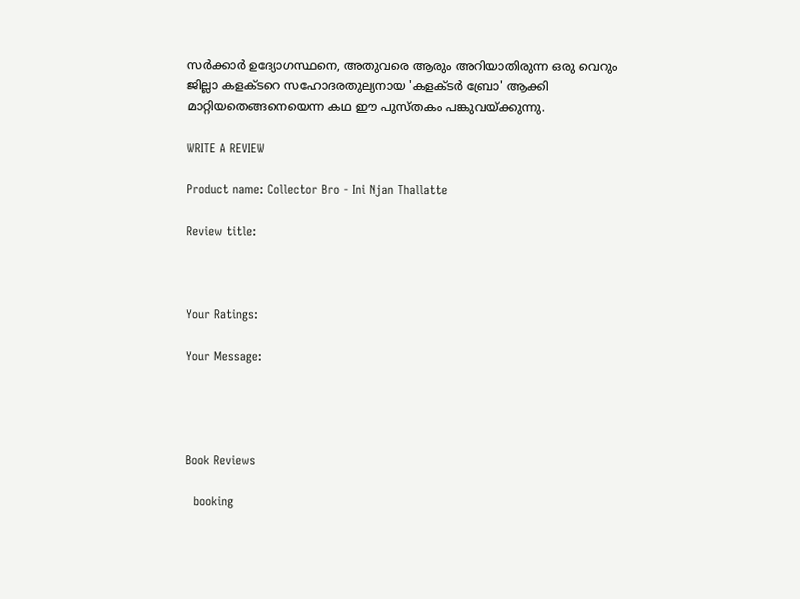സര്‍ക്കാര്‍ ഉദ്യോഗസ്ഥനെ, അതുവരെ ആരും അറിയാതിരുന്ന ഒരു വെറും ജില്ലാ കളക്ടറെ സഹോദരതുല്യനായ 'കളക്ടര്‍ ബ്രോ' ആക്കി മാറ്റിയതെങ്ങനെയെന്ന കഥ ഈ പുസ്തകം പങ്കുവയ്ക്കുന്നു.

WRITE A REVIEW

Product name: Collector Bro - Ini Njan Thallatte

Review title:



Your Ratings:

Your Message:




Book Reviews

  booking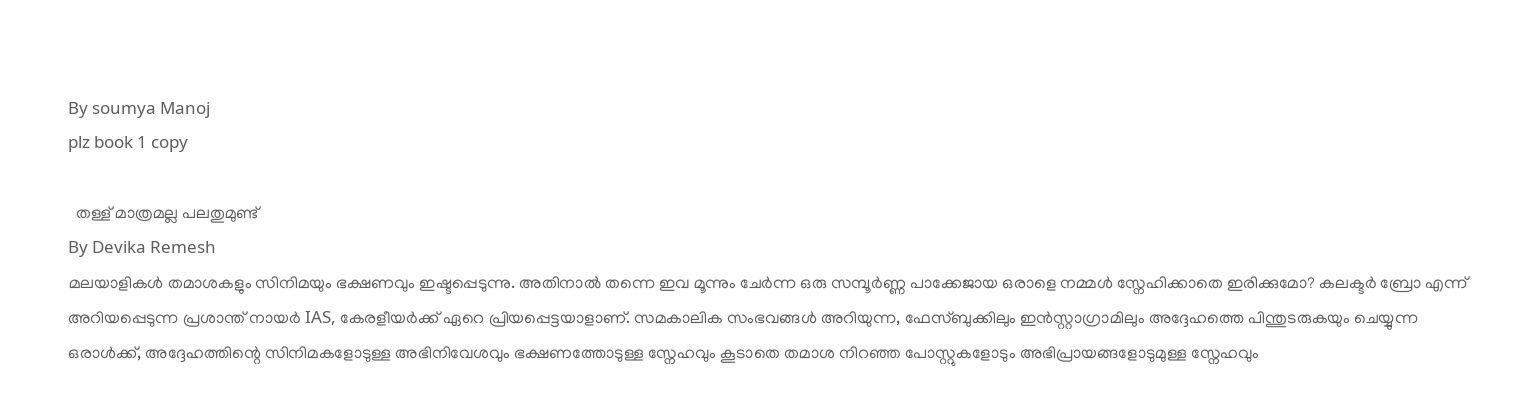By soumya Manoj
plz book 1 copy

  തള്ള് മാത്രമല്ല പലതുമുണ്ട്
By Devika Remesh
മലയാളികൾ തമാശകളും സിനിമയും ഭക്ഷണവും ഇഷ്ടപ്പെടുന്നു. അതിനാൽ തന്നെ ഇവ മൂന്നും ചേർന്ന ഒരു സമ്പൂർണ്ണ പാക്കേജായ ഒരാളെ നമ്മൾ സ്നേഹിക്കാതെ ഇരിക്കുമോ? കലക്ടർ ബ്രോ എന്ന് അറിയപ്പെടുന്ന പ്രശാന്ത് നായർ IAS, കേരളീയർക്ക് ഏറെ പ്രിയപ്പെട്ടയാളാണ്. സമകാലിക സംഭവങ്ങൾ അറിയുന്ന, ഫേസ്ബുക്കിലും ഇൻസ്റ്റാഗ്രാമിലും അദ്ദേഹത്തെ പിന്തുടരുകയും ചെയ്യുന്ന ഒരാൾക്ക്, അദ്ദേഹത്തിന്റെ സിനിമകളോടുള്ള അഭിനിവേശവും ഭക്ഷണത്തോടുള്ള സ്നേഹവും കൂടാതെ തമാശ നിറഞ്ഞ പോസ്റ്റുകളോടും അഭിപ്രായങ്ങളോടുമുള്ള സ്നേഹവും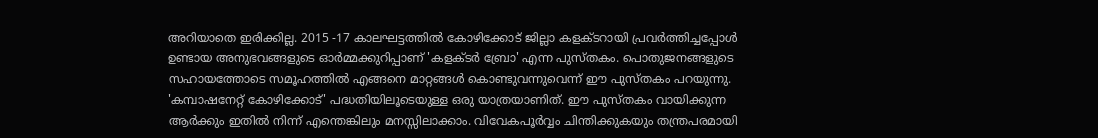അറിയാതെ ഇരിക്കില്ല. 2015 -17 കാലഘട്ടത്തിൽ കോഴിക്കോട് ജില്ലാ കളക്ടറായി പ്രവർത്തിച്ചപ്പോൾ ഉണ്ടായ അനുഭവങ്ങളുടെ ഓർമ്മക്കുറിപ്പാണ് 'കളക്ടർ ബ്രോ' എന്ന പുസ്തകം. പൊതുജനങ്ങളുടെ സഹായത്തോടെ സമൂഹത്തിൽ എങ്ങനെ മാറ്റങ്ങൾ കൊണ്ടുവന്നുവെന്ന് ഈ പുസ്തകം പറയുന്നു. 'കമ്പാഷനേറ്റ് കോഴിക്കോട്' പദ്ധതിയിലൂടെയുള്ള ഒരു യാത്രയാണിത്. ഈ പുസ്തകം വായിക്കുന്ന ആർക്കും ഇതിൽ നിന്ന് എന്തെങ്കിലും മനസ്സിലാക്കാം. വിവേകപൂർവ്വം ചിന്തിക്കുകയും തന്ത്രപരമായി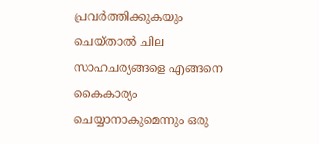പ്രവർത്തിക്കുകയും ചെയ്താൽ ചില സാഹചര്യങ്ങളെ എങ്ങനെ കൈകാര്യം ചെയ്യാനാകുമെന്നും ഒരു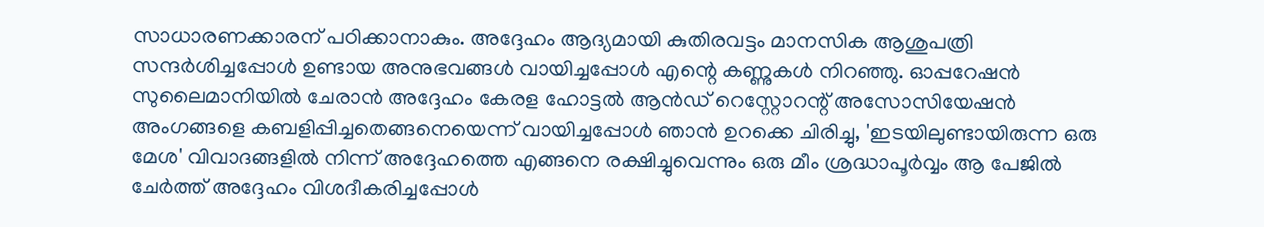സാധാരണക്കാരന് പഠിക്കാനാകും. അദ്ദേഹം ആദ്യമായി കുതിരവട്ടം മാനസിക ആശുപത്രി സന്ദർശിച്ചപ്പോൾ ഉണ്ടായ അനുഭവങ്ങൾ വായിച്ചപ്പോൾ എന്റെ കണ്ണുകൾ നിറഞ്ഞു. ഓപ്പറേഷൻ സുലൈമാനിയിൽ ചേരാൻ അദ്ദേഹം കേരള ഹോട്ടൽ ആൻഡ് റെസ്റ്റോറന്റ് അസോസിയേഷൻ അംഗങ്ങളെ കബളിപ്പിച്ചതെങ്ങനെയെന്ന് വായിച്ചപ്പോൾ ഞാൻ ഉറക്കെ ചിരിച്ചു, 'ഇടയിലുണ്ടായിരുന്ന ഒരു മേശ' വിവാദങ്ങളിൽ നിന്ന് അദ്ദേഹത്തെ എങ്ങനെ രക്ഷിച്ചുവെന്നും ഒരു മീം ശ്രദ്ധാപൂർവ്വം ആ പേജിൽ ചേർത്ത് അദ്ദേഹം വിശദീകരിച്ചപ്പോൾ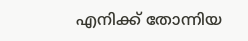എനിക്ക് തോന്നിയ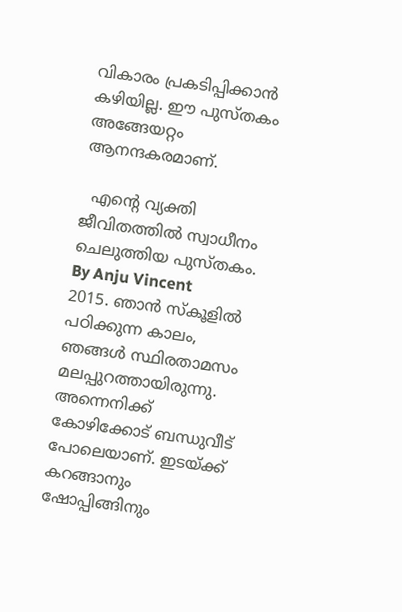വികാരം പ്രകടിപ്പിക്കാൻ കഴിയില്ല. ഈ പുസ്തകം അങ്ങേയറ്റം ആനന്ദകരമാണ്.

  എന്റെ വ്യക്തി ജീവിതത്തിൽ സ്വാധീനം ചെലുത്തിയ പുസ്തകം.
By Anju Vincent
2015. ഞാൻ സ്കൂളിൽ പഠിക്കുന്ന കാലം, ഞങ്ങൾ സ്ഥിരതാമസം മലപ്പുറത്തായിരുന്നു. അന്നെനിക്ക് കോഴിക്കോട് ബന്ധുവീട് പോലെയാണ്. ഇടയ്ക്ക് കറങ്ങാനും ഷോപ്പിങ്ങിനും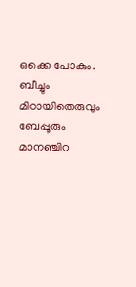ഒക്കെ പോകും. ബീച്ചും മിഠായിതെരുവും ബേപ്പൂരും മാനഞ്ചിറ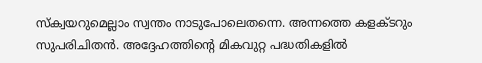സ്ക്വയറുമെല്ലാം സ്വന്തം നാടുപോലെതന്നെ. അന്നത്തെ കളക്ടറും സുപരിചിതൻ. അദ്ദേഹത്തിന്റെ മികവുറ്റ പദ്ധതികളിൽ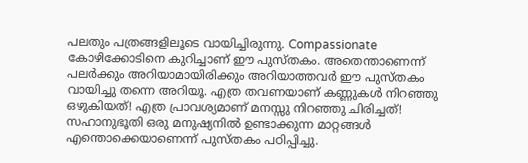പലതും പത്രങ്ങളിലൂടെ വായിച്ചിരുന്നു. Compassionate കോഴിക്കോടിനെ കുറിച്ചാണ് ഈ പുസ്തകം. അതെന്താണെന്ന് പലർക്കും അറിയാമായിരിക്കും അറിയാത്തവർ ഈ പുസ്തകം വായിച്ചു തന്നെ അറിയൂ. എത്ര തവണയാണ് കണ്ണുകൾ നിറഞ്ഞു ഒഴുകിയത്! എത്ര പ്രാവശ്യമാണ് മനസ്സു നിറഞ്ഞു ചിരിച്ചത്! സഹാനുഭൂതി ഒരു മനുഷ്യനിൽ ഉണ്ടാക്കുന്ന മാറ്റങ്ങൾ എന്തൊക്കെയാണെന്ന് പുസ്തകം പഠിപ്പിച്ചു.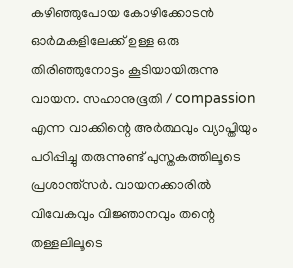കഴിഞ്ഞുപോയ കോഴിക്കോടൻ ഓർമകളിലേക്ക് ഉള്ള ഒരു തിരിഞ്ഞുനോട്ടം കൂടിയായിരുന്നു വായന. സഹാനുഭൂതി / compassion എന്ന വാക്കിന്റെ അർത്ഥവും വ്യാപ്തിയും പഠിപ്പിച്ചു തരുന്നുണ്ട് പുസ്തകത്തിലൂടെ പ്രശാന്ത്സർ. വായനക്കാരിൽ വിവേകവും വിജ്ഞാനവും തന്റെ തള്ളലിലൂടെ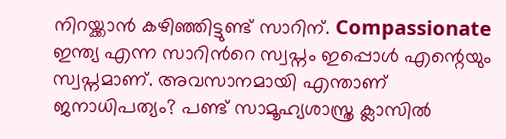നിറയ്ക്കാൻ കഴിഞ്ഞിട്ടുണ്ട് സാറിന്. Compassionate ഇന്ത്യ എന്ന സാറിന്‍റെ സ്വപ്നം ഇപ്പൊൾ എന്റെയും സ്വപ്നമാണ്. അവസാനമായി എന്താണ് ജനാധിപത്യം? പണ്ട് സാമൂഹ്യശാസ്ത്ര ക്ലാസിൽ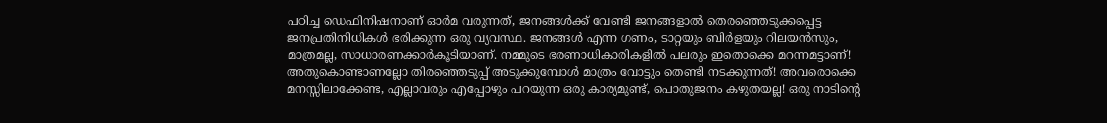പഠിച്ച ഡെഫിനിഷനാണ്‌ ഓർമ വരുന്നത്, ജനങ്ങൾക്ക് വേണ്ടി ജനങ്ങളാൽ തെരഞ്ഞെടുക്കപ്പെട്ട ജനപ്രതിനിധികൾ ഭരിക്കുന്ന ഒരു വ്യവസ്ഥ. ജനങ്ങൾ എന്ന ഗണം, ടാറ്റയും ബിർളയും റിലയൻസും, മാത്രമല്ല, സാധാരണക്കാർകൂടിയാണ്. നമ്മുടെ ഭരണാധികാരികളിൽ പലരും ഇതൊക്കെ മറന്നമട്ടാണ്! അതുകൊണ്ടാണല്ലോ തിരഞ്ഞെടുപ്പ് അടുക്കുമ്പോൾ മാത്രം വോട്ടും തെണ്ടി നടക്കുന്നത്! അവരൊക്കെ മനസ്സിലാക്കേണ്ട, എല്ലാവരും എപ്പോഴും പറയുന്ന ഒരു കാര്യമുണ്ട്, പൊതുജനം കഴുതയല്ല! ഒരു നാടിന്റെ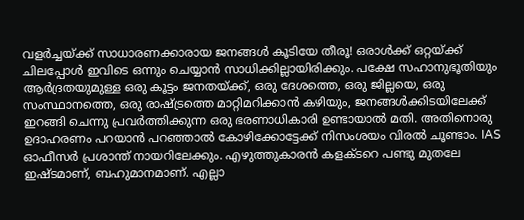വളർച്ചയ്ക്ക് സാധാരണക്കാരായ ജനങ്ങൾ കൂടിയേ തീരൂ! ഒരാൾക്ക് ഒറ്റയ്ക്ക് ചിലപ്പോൾ ഇവിടെ ഒന്നും ചെയ്യാൻ സാധിക്കില്ലായിരിക്കും. പക്ഷേ സഹാനുഭൂതിയും ആർദ്രതയുമുള്ള ഒരു കൂട്ടം ജനതയ്‌ക്ക്, ഒരു ദേശത്തെ, ഒരു ജില്ലയെ, ഒരു സംസ്ഥാനത്തെ, ഒരു രാഷ്ട്രത്തെ മാറ്റിമറിക്കാൻ കഴിയും, ജനങ്ങൾക്കിടയിലേക്ക്‌ ഇറങ്ങി ചെന്നു പ്രവർത്തിക്കുന്ന ഒരു ഭരണാധികാരി ഉണ്ടായാൽ മതി. അതിനൊരു ഉദാഹരണം പറയാൻ പറഞ്ഞാൽ കോഴിക്കോട്ടേക്ക് നിസംശയം വിരൽ ചൂണ്ടാം. IAS ഓഫീസർ പ്രശാന്ത് നായറിലേക്കും. എഴുത്തുകാരൻ കളക്ടറെ പണ്ടു മുതലേ ഇഷ്ടമാണ്, ബഹുമാനമാണ്. എല്ലാ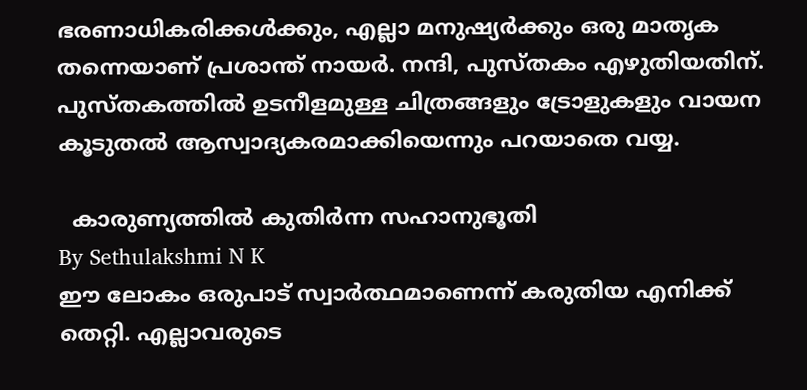ഭരണാധികരിക്കൾക്കും, എല്ലാ മനുഷ്യർക്കും ഒരു മാതൃക തന്നെയാണ് പ്രശാന്ത് നായർ. നന്ദി, പുസ്തകം എഴുതിയതിന്. പുസ്തകത്തിൽ ഉടനീളമുള്ള ചിത്രങ്ങളും ട്രോളുകളും വായന കൂടുതൽ ആസ്വാദ്യകരമാക്കിയെന്നും പറയാതെ വയ്യ.

  കാരുണ്യത്തിൽ കുതിർന്ന സഹാനുഭൂതി
By Sethulakshmi N K
ഈ ലോകം ഒരുപാട് സ്വാർത്ഥമാണെന്ന് കരുതിയ എനിക്ക് തെറ്റി. എല്ലാവരുടെ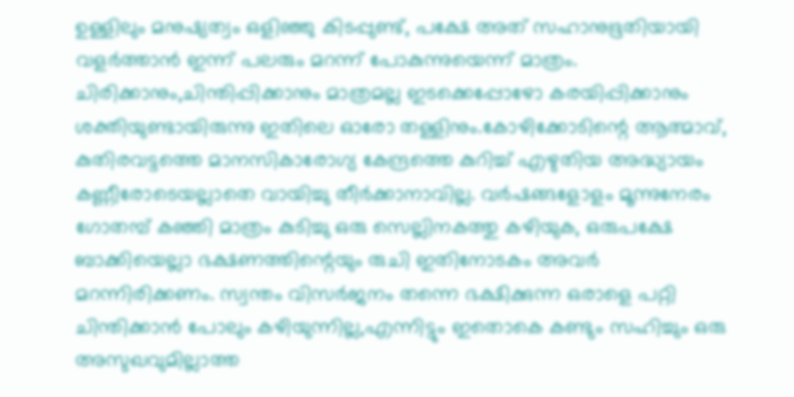ഉള്ളിലും മനുഷ്യത്വം ഒളിഞ്ഞു കിടപ്പുണ്ട്, പക്ഷേ അത് സഹാനുഭൂതിയായി വളർത്താൻ ഇന്ന് പലരും മറന്ന് പോകുന്നുയെന്ന് മാത്രം. ചിരിക്കാനും,ചിന്തിപ്പിക്കാനും മാത്രമല്ല ഇടക്കെപ്പോഴോ കരയിപ്പിക്കാനും ശക്തിയുണ്ടായിരുന്നു ഇതിലെ ഓരോ തള്ളിനും.കോഴിക്കോടിന്റെ ആത്മാവ്, കുതിരവട്ടത്തെ മാനസികാരോഗ്യ കേന്ദ്രത്തെ കുറിച്ച് എഴുതിയ അദ്ധ്യായം കണ്ണീരോടെയല്ലാതെ വായിച്ചു തീർക്കാനാവില്ല. വർഷങ്ങളോളം മൂന്നുനേരം ഗോതമ്പ് കഞ്ഞി മാത്രം കുടിച്ചു ഒരു സെല്ലിനകത്തു കഴിയുക, ഒരുപക്ഷേ ബാക്കിയെല്ലാ ഭക്ഷണത്തിന്റെയും രുചി ഇതിനോടകം അവർ മറന്നിരിക്കണം. സ്വന്തം വിസർജനം തന്നെ ഭക്ഷിക്കുന്ന ഒരാളെ പറ്റി ചിന്തിക്കാൻ പോലും കഴിയുന്നില്ല,എന്നിട്ടും ഇതൊകെ കണ്ടും സഹിച്ചും ഒരു അസുഖവുമില്ലാത്ത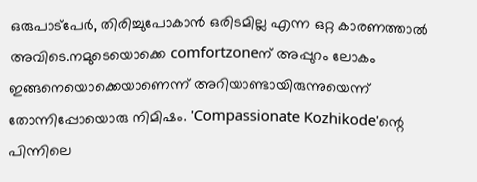ഒരുപാട്പേർ, തിരിച്ചുപോകാൻ ഒരിടമില്ല എന്ന ഒറ്റ കാരണത്താൽ അവിടെ.നമുടെയൊക്കെ comfortzoneന് അപ്പുറം ലോകം ഇങ്ങനെയൊക്കെയാണെന്ന് അറിയാണ്ടായിരുന്നുയെന്ന് തോന്നിപ്പോയൊരു നിമിഷം. 'Compassionate Kozhikode'ന്റെ പിന്നിലെ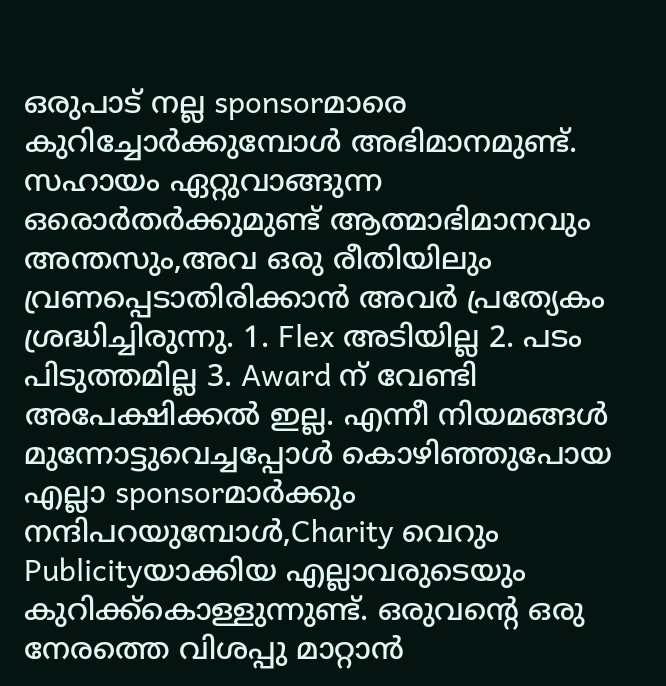ഒരുപാട് നല്ല sponsorമാരെ കുറിച്ചോർക്കുമ്പോൾ അഭിമാനമുണ്ട്. സഹായം ഏറ്റുവാങ്ങുന്ന ഒരൊർതർക്കുമുണ്ട് ആത്മാഭിമാനവും അന്തസും,അവ ഒരു രീതിയിലും വ്രണപ്പെടാതിരിക്കാൻ അവർ പ്രത്യേകം ശ്രദ്ധിച്ചിരുന്നു. 1. Flex അടിയില്ല 2. പടം പിടുത്തമില്ല 3. Award ന് വേണ്ടി അപേക്ഷിക്കൽ ഇല്ല. എന്നീ നിയമങ്ങൾ മുന്നോട്ടുവെച്ചപ്പോൾ കൊഴിഞ്ഞുപോയ എല്ലാ sponsorമാർക്കും നന്ദിപറയുമ്പോൾ,Charity വെറും Publicityയാക്കിയ എല്ലാവരുടെയും കുറിക്ക്കൊള്ളുന്നുണ്ട്. ഒരുവന്റെ ഒരു നേരത്തെ വിശപ്പു മാറ്റാൻ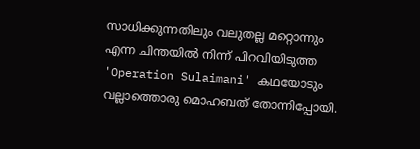സാധിക്കുന്നതിലും വലുതല്ല മറ്റൊന്നും എന്ന ചിന്തയിൽ നിന്ന് പിറവിയിടുത്ത 'Operation Sulaimani' കഥയോടും വല്ലാത്തൊരു മൊഹബത് തോന്നിപ്പോയി.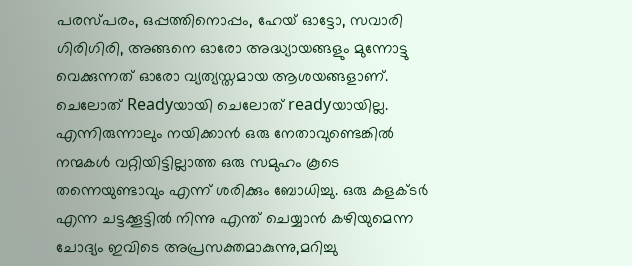പരസ്പരം, ഒപ്പത്തിനൊപ്പം, ഹേയ് ഓട്ടോ, സവാരി ഗിരിഗിരി, അങ്ങനെ ഓരോ അദ്ധ്യായങ്ങളും മുന്നോട്ടു വെക്കുന്നത് ഓരോ വ്യത്യസ്തമായ ആശയങ്ങളാണ്. ചെലോത് Readyയായി ചെലോത് readyയായില്ല. എന്നിരുന്നാലും നയിക്കാൻ ഒരു നേതാവുണ്ടെങ്കിൽ നന്മകൾ വറ്റിയിട്ടില്ലാത്ത ഒരു സമുഹം കൂടെ തന്നെയുണ്ടാവും എന്ന് ശരിക്കും ബോധിച്ചു. ഒരു കളക്ടർ എന്ന ചട്ടക്കൂട്ടിൽ നിന്നു എന്ത് ചെയ്യാൻ കഴിയുമെന്ന ചോദ്യം ഇവിടെ അപ്രസക്തമാകുന്നു,മറിച്ചു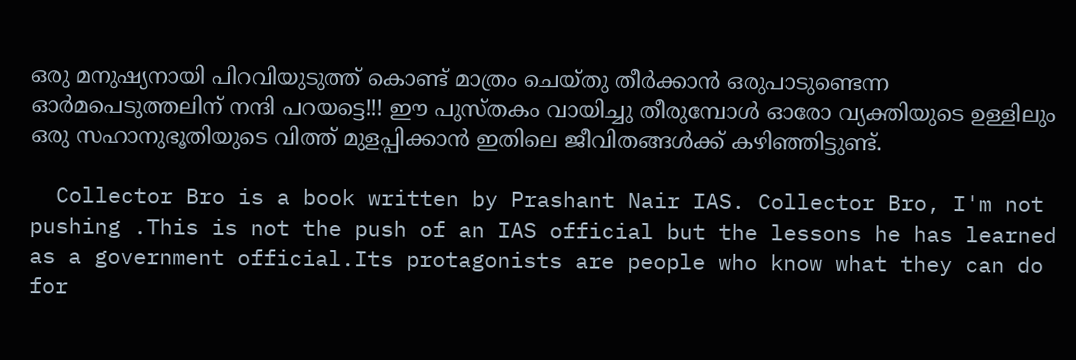ഒരു മനുഷ്യനായി പിറവിയുടുത്ത് കൊണ്ട്‌ മാത്രം ചെയ്തു തീർക്കാൻ ഒരുപാടുണ്ടെന്ന ഓർമപെടുത്തലിന് നന്ദി പറയട്ടെ!!! ഈ പുസ്തകം വായിച്ചു തീരുമ്പോൾ ഓരോ വ്യക്തിയുടെ ഉള്ളിലും ഒരു സഹാനുഭൂതിയുടെ വിത്ത് മുളപ്പിക്കാൻ ഇതിലെ ജീവിതങ്ങൾക്ക് കഴിഞ്ഞിട്ടുണ്ട്.

  Collector Bro is a book written by Prashant Nair IAS. Collector Bro, I'm not pushing .This is not the push of an IAS official but the lessons he has learned as a government official.Its protagonists are people who know what they can do for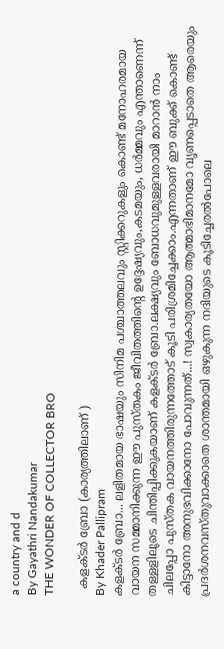a country and d
By Gayathri Nandakumar
THE WONDER OF COLLECTOR BRO

  കളക്ടർ ബ്രോ (കാര്യത്തിലാണ് )
By Khader Pallipram
കളക്ടർ ബ്രോ... ലളിതമായ ഭാഷയും സിനിമ പശ്ചാത്തലവും സ്റ്റിക്കറുകളും കൊണ്ട് മനോഹരമായ വായന സമ്മാനിക്കുന്ന ഈ പുസ്തകം ജീവിതത്തിന്റെ ഉദ്ദേഷ്യവും,കടമയും, ധർമ്മവും എന്താണെന്ന് തള്ളളിലൂടെ ചിന്തിപ്പിക്കുകയാണ് കളക്ടർ ബ്രോ.ലക്ഷ്യവും ബോധവുമുള്ളവരായി മാറാൻ നാം ചിലപ്പോ പുസ്തക വായനത്തിരുന്നത്തോട് കൂടി പരിശ്രമിച്ചേക്കാം.എന്നതാണ് ഈ ബുക്ക്‌ കൊണ്ട് കിട്ടാനോ അനുഭവിക്കാനോ പോവുന്നത്...! സ്വകാര്യതയോ ആത്മാഭിമാനമോ വൃണപ്പെടാതെ ആരെയും പ്രദർശനവസ്തുവാക്കാതെ ശാന്തമായി ഒഴുകുന്ന നദിയുടെ കൂടിച്ചേരൽപോലെ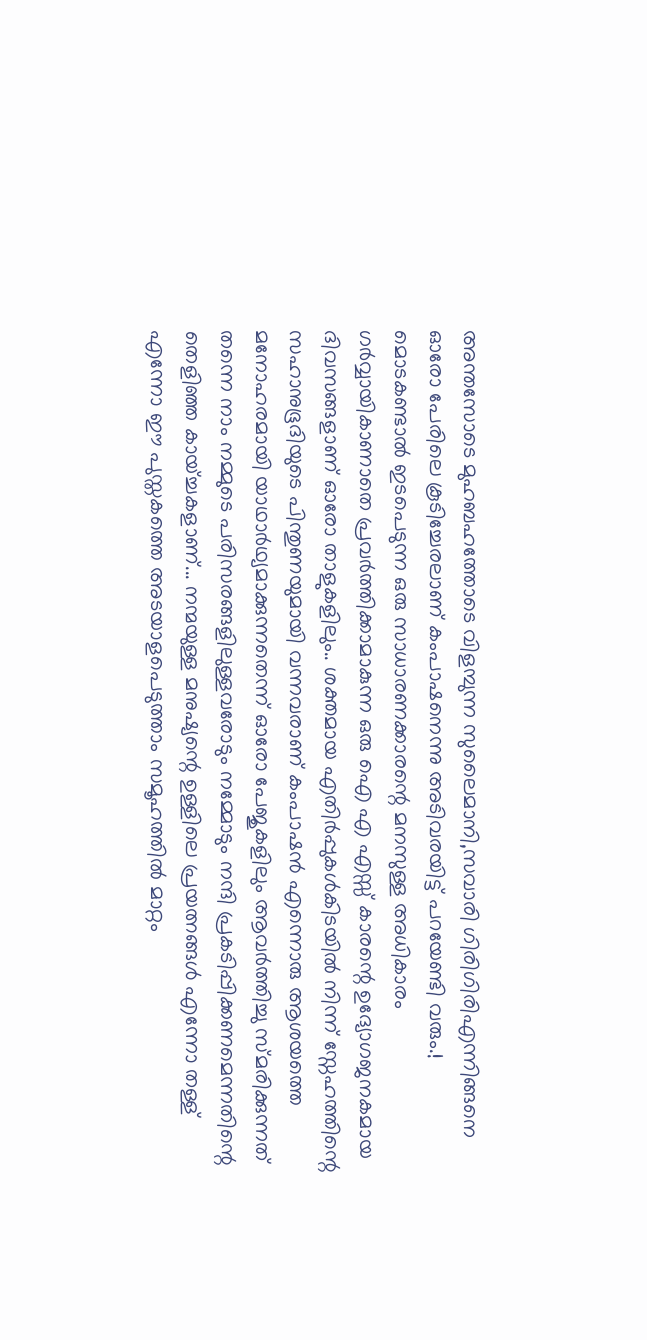അന്തസോടെ മുഹബഹത്തോടെ വിളമ്പുന്ന സുലൈമാനി,സവാരി ഗിരിഗിരിഎന്നിങ്ങനെ ഓരോ പേരിലെ കൂടിച്ചേരലാണ് കംപാഷനെന്നു അടിവരയിട്ട് പറയേണ്ടി വരും.! മൊടകണ്ടാൽ ഇടപെടുന്ന ഒരു സാധാരണക്കാരന്റെ മനസുള്ള അധികാരം ഗർവ്വായികാണാതെ പ്രവർത്തിക്കാമാകുന്ന ഒരു ഐ എ എസ്സ് കാരന്റെ ഉദ്യോഗജനകമായ ദിവസങ്ങളാണ് ഓരോ താളുകളിലും.. ശക്തമായ എതിർപ്പുകൾകിടയിൽ നിന്ന് സ്നേഹത്തിന്റെ സഹാനുഭൂദിയുടെ പിന്തുണയുമായി വന്നവരാണ് കംപാഷൻ എന്നൊരു ആശയത്തെ മനോഹരമായി യാഥാർഥ്യമാക്കുന്നതെന്ന് ഓരോ പേജുകളിലും ആവർത്തിച്ചു സ്മരിക്കുന്നത് തന്നെ നാം നമ്മുടെ പരിസരങ്ങളിലുള്ളവരോടും നമ്മോടും നന്ദി പ്രകടിപ്പിക്കണമെന്നതിന്റെ തെളിഞ്ഞ കായ്ച്ചകളാണ്... നന്മയുള്ള മനുഷ്യന്റെ ഉള്ളിലെ പ്രയത്നങ്ങൾ എന്നോ തള്ള് എന്നോ ഈ പുസ്തകത്തെ അടയാളപെടുത്താം സമൂഹത്തിൽ മാറ്റം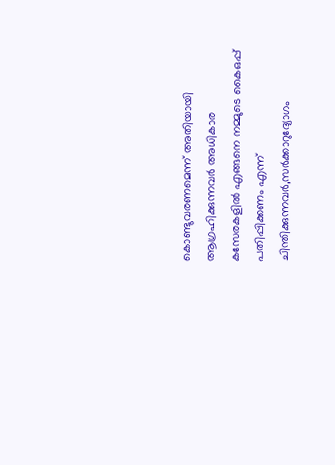കൊണ്ടുവരണമെന്ന് അതിയായി ആഗ്രഹിക്കുന്നവർ അധികാര കസേരകളിൽ എങ്ങനെ നമ്മുടെ കൈഒപ്പ് പതിപ്പിക്കണം എന്ന് ചിന്തിക്കുന്നവർ,സർക്കാറുദ്യോഗം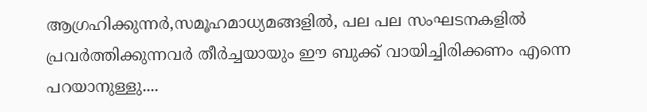ആഗ്രഹിക്കുന്നർ,സമൂഹമാധ്യമങ്ങളിൽ, പല പല സംഘടനകളിൽ പ്രവർത്തിക്കുന്നവർ തീർച്ചയായും ഈ ബുക്ക്‌ വായിച്ചിരിക്കണം എന്നെ പറയാനുള്ളു....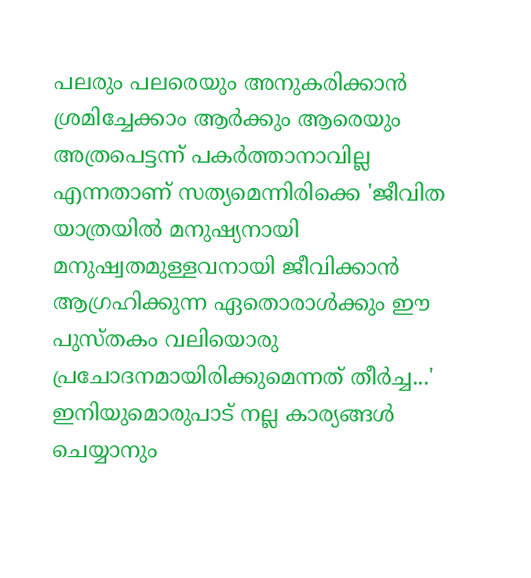പലരും പലരെയും അനുകരിക്കാൻ ശ്രമിച്ചേക്കാം ആർക്കും ആരെയും അത്രപെട്ടന്ന് പകർത്താനാവില്ല എന്നതാണ് സത്യമെന്നിരിക്കെ 'ജീവിത യാത്രയിൽ മനുഷ്യനായി മനുഷ്വതമുള്ളവനായി ജീവിക്കാൻ ആഗ്രഹിക്കുന്ന ഏതൊരാൾക്കും ഈ പുസ്തകം വലിയൊരു പ്രചോദനമായിരിക്കുമെന്നത് തീർച്ച...' ഇനിയുമൊരുപാട് നല്ല കാര്യങ്ങൾ ചെയ്യാനും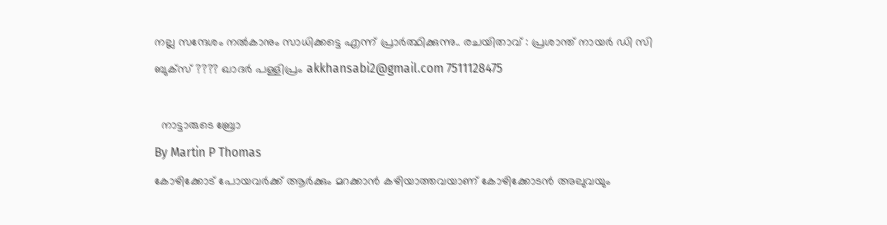നല്ല സന്ദേശം നൽകാനും സാധിക്കട്ടെ എന്ന് പ്രാർത്ഥിക്കുന്നു.. രചയിതാവ് : പ്രശാന്ത് നായർ ഡി സി ബുക്സ് ???? ഖാദർ പള്ളിപ്രം akkhansabi2@gmail.com 7511128475

  നാട്ടാരുടെ ബ്രോ
By Martin P Thomas
കോഴിക്കോട് പോയവർക്ക് ആർക്കും മറക്കാൻ കഴിയാത്തവയാണ് കോഴിക്കോടൻ അലുവയും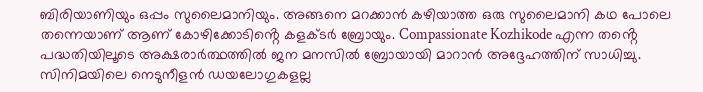ബിരിയാണിയും ഒപ്പം സുലൈമാനിയും. അങ്ങനെ മറക്കാൻ കഴിയാത്ത ഒരു സുലൈമാനി കഥ പോലെ തന്നെയാണ് ആണ് കോഴിക്കോടിൻ്റെ കളക്ടർ ബ്രോയും. Compassionate Kozhikode എന്ന തൻ്റെ പദ്ധതിയിലൂടെ അക്ഷരാർത്ഥത്തിൽ ജന മനസിൽ ബ്രോയായി മാറാൻ അദ്ദേഹത്തിന് സാധിച്ചു. സിനിമയിലെ നെടുനീളൻ ഡയലോഗുകളല്ല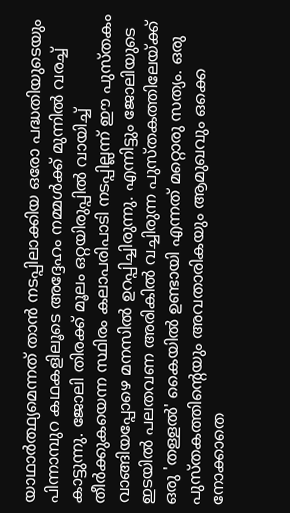യാഥാർത്ഥ്യമെന്നത് താൻ നടപ്പിലാക്കിയ ഒരോ പദ്ധതിയുടെയും പിന്നാമ്പുറ കഥകളിലൂടെ അദ്ദേഹം നമ്മൾക്ക് മുന്നിൽ വരച്ച് കാട്ടുന്നു. ജോലി തിരക്ക് മൂലം ഒറ്റയിരുപ്പിൽ വായിച്ച് തീർക്കുകയെന്ന സ്ഥിരം കലാപരിപാടി നടപ്പില്ലന്ന് ഈ പുസ്തകം വാങ്ങിയപ്പോഴെ മനസിൽ ഉറപ്പിച്ചിരുന്നു. എന്നിട്ടും ജോലിയുടെ ഇടയിൽ പലതവണ അരികിൽ വച്ചിരുന്ന പുസ്തകത്തിലേയ്ക്ക് ഒരു 'തള്ളൽ' കൈയിൽ ഉണ്ടായി എന്നത് മറ്റൊരു സത്യം. ഒരു പുസ്തകത്തിന്റെയും അവതാരികയും ആമുഖവും ഒക്കെ നോക്കാതെ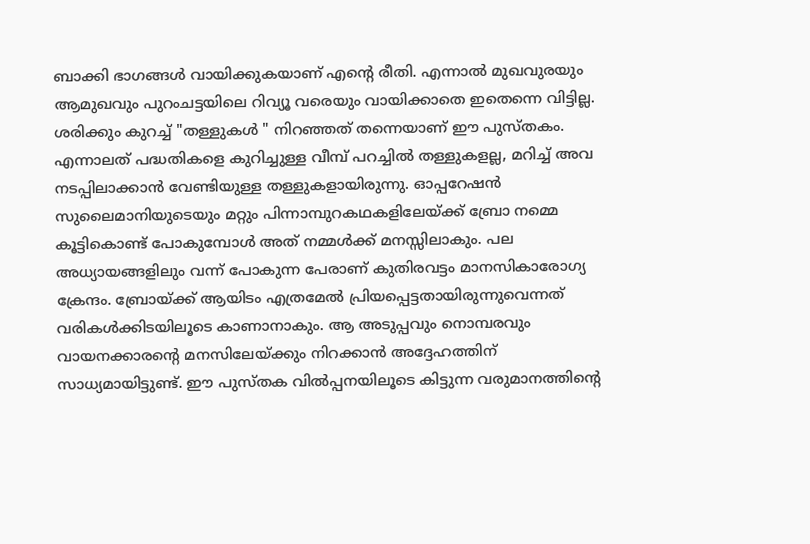ബാക്കി ഭാഗങ്ങൾ വായിക്കുകയാണ് എന്റെ രീതി. എന്നാൽ മുഖവുരയും ആമുഖവും പുറംചട്ടയിലെ റിവ്യൂ വരെയും വായിക്കാതെ ഇതെന്നെ വിട്ടില്ല. ശരിക്കും കുറച്ച് "തള്ളുകൾ " നിറഞ്ഞത് തന്നെയാണ് ഈ പുസ്തകം. എന്നാലത് പദ്ധതികളെ കുറിച്ചുള്ള വീമ്പ് പറച്ചിൽ തള്ളുകളല്ല, മറിച്ച് അവ നടപ്പിലാക്കാൻ വേണ്ടിയുള്ള തള്ളുകളായിരുന്നു. ഓപ്പറേഷൻ സുലൈമാനിയുടെയും മറ്റും പിന്നാമ്പുറകഥകളിലേയ്ക്ക് ബ്രോ നമ്മെ കൂട്ടികൊണ്ട് പോകുമ്പോൾ അത് നമ്മൾക്ക് മനസ്സിലാകും. പല അധ്യായങ്ങളിലും വന്ന് പോകുന്ന പേരാണ് കുതിരവട്ടം മാനസികാരോഗ്യ ക്രേന്ദം. ബ്രോയ്ക്ക് ആയിടം എത്രമേൽ പ്രിയപ്പെട്ടതായിരുന്നുവെന്നത് വരികൾക്കിടയിലൂടെ കാണാനാകും. ആ അടുപ്പവും നൊമ്പരവും വായനക്കാരന്റെ മനസിലേയ്ക്കും നിറക്കാൻ അദ്ദേഹത്തിന് സാധ്യമായിട്ടുണ്ട്. ഈ പുസ്തക വിൽപ്പനയിലൂടെ കിട്ടുന്ന വരുമാനത്തിന്റെ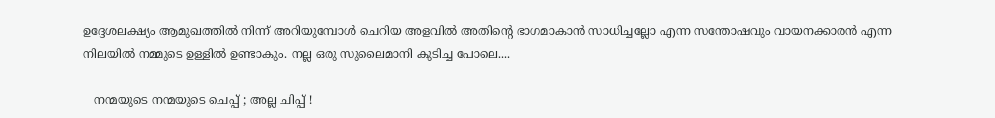ഉദ്ദേശലക്ഷ്യം ആമുഖത്തിൽ നിന്ന് അറിയുമ്പോൾ ചെറിയ അളവിൽ അതിന്റെ ഭാഗമാകാൻ സാധിച്ചല്ലോ എന്ന സന്തോഷവും വായനക്കാരൻ എന്ന നിലയിൽ നമ്മുടെ ഉള്ളിൽ ഉണ്ടാകും. നല്ല ഒരു സുലൈമാനി കുടിച്ച പോലെ....

   നന്മയുടെ നന്മയുടെ ചെപ്പ് ; അല്ല ചിപ്പ് !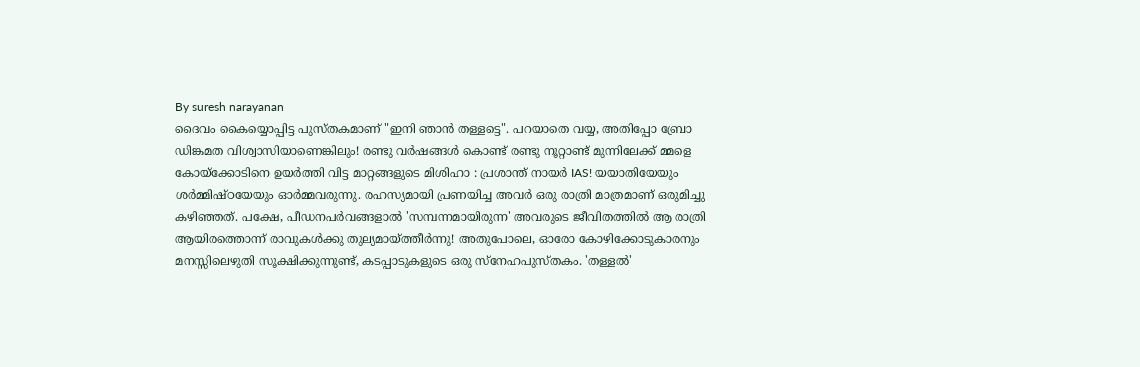By suresh narayanan
ദൈവം കൈയ്യൊപ്പിട്ട പുസ്തകമാണ് "ഇനി ഞാൻ തള്ളട്ടെ". പറയാതെ വയ്യ, അതിപ്പോ ബ്രോ ഡിങ്കമത വിശ്വാസിയാണെങ്കിലും! രണ്ടു വർഷങ്ങൾ കൊണ്ട് രണ്ടു നൂറ്റാണ്ട് മുന്നിലേക്ക് മ്മളെ കോയ്ക്കോടിനെ ഉയർത്തി വിട്ട മാറ്റങ്ങളുടെ മിശിഹാ : പ്രശാന്ത് നായർ IAS! യയാതിയേയും ശർമ്മിഷ്ഠയേയും ഓർമ്മവരുന്നു. രഹസ്യമായി പ്രണയിച്ച അവർ ഒരു രാത്രി മാത്രമാണ് ഒരുമിച്ചു കഴിഞ്ഞത്. പക്ഷേ, പീഡനപർവങ്ങളാൽ 'സമ്പന്നമായിരുന്ന' അവരുടെ ജീവിതത്തിൽ ആ രാത്രി ആയിരത്തൊന്ന് രാവുകൾക്കു തുല്യമായ്ത്തീർന്നു! അതുപോലെ, ഓരോ കോഴിക്കോടുകാരനും മനസ്സിലെഴുതി സൂക്ഷിക്കുന്നുണ്ട്, കടപ്പാടുകളുടെ ഒരു സ്നേഹപുസ്തകം. 'തള്ളൽ'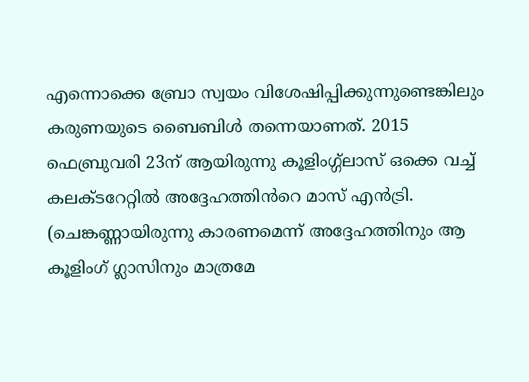എന്നൊക്കെ ബ്രോ സ്വയം വിശേഷിപ്പിക്കുന്നുണ്ടെങ്കിലും കരുണയുടെ ബൈബിൾ തന്നെയാണത്. 2015 ഫെബ്രുവരി 23ന് ആയിരുന്നു കൂളിംഗ്ഗ്ലാസ് ഒക്കെ വച്ച് കലക്ടറേറ്റിൽ അദ്ദേഹത്തിൻറെ മാസ് എൻട്രി. (ചെങ്കണ്ണായിരുന്നു കാരണമെന്ന് അദ്ദേഹത്തിനും ആ കൂളിംഗ് ഗ്ലാസിനും മാത്രമേ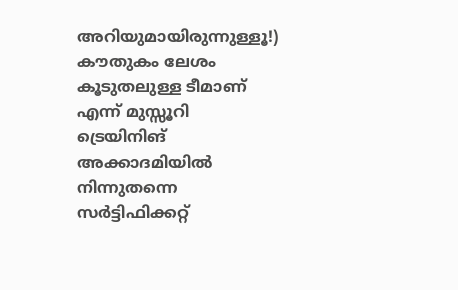അറിയുമായിരുന്നുള്ളൂ!) കൗതുകം ലേശം കൂടുതലുള്ള ടീമാണ് എന്ന് മുസ്സൂറി ട്രെയിനിങ് അക്കാദമിയിൽ നിന്നുതന്നെ സർട്ടിഫിക്കറ്റ്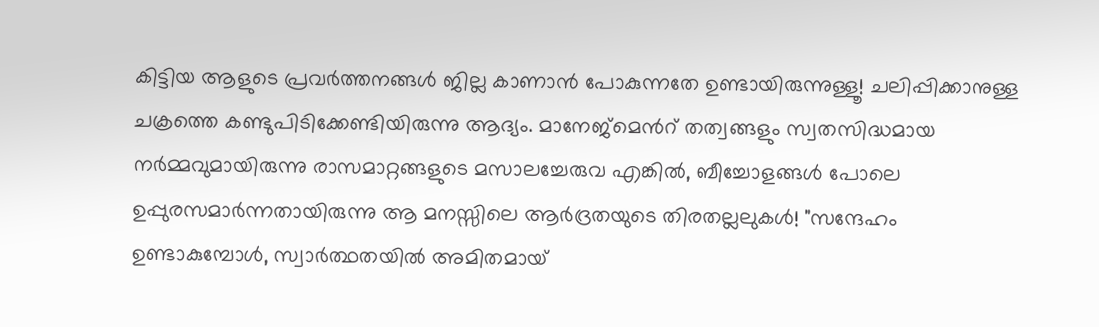കിട്ടിയ ആളുടെ പ്രവർത്തനങ്ങൾ ജില്ല കാണാൻ പോകുന്നതേ ഉണ്ടായിരുന്നുള്ളൂ! ചലിപ്പിക്കാനുള്ള ചക്രത്തെ കണ്ടുപിടിക്കേണ്ടിയിരുന്നു ആദ്യം. മാനേജ്മെൻറ് തത്വങ്ങളും സ്വതസിദ്ധമായ നർമ്മവുമായിരുന്നു രാസമാറ്റങ്ങളുടെ മസാലച്ചേരുവ എങ്കിൽ, ബീച്ചോളങ്ങൾ പോലെ ഉപ്പുരസമാർന്നതായിരുന്നു ആ മനസ്സിലെ ആർദ്രതയുടെ തിരതല്ലലുകൾ! "സന്ദേഹം ഉണ്ടാകുമ്പോൾ, സ്വാർത്ഥതയിൽ അമിതമായ്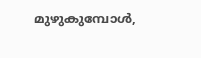മുഴുകുമ്പോൾ,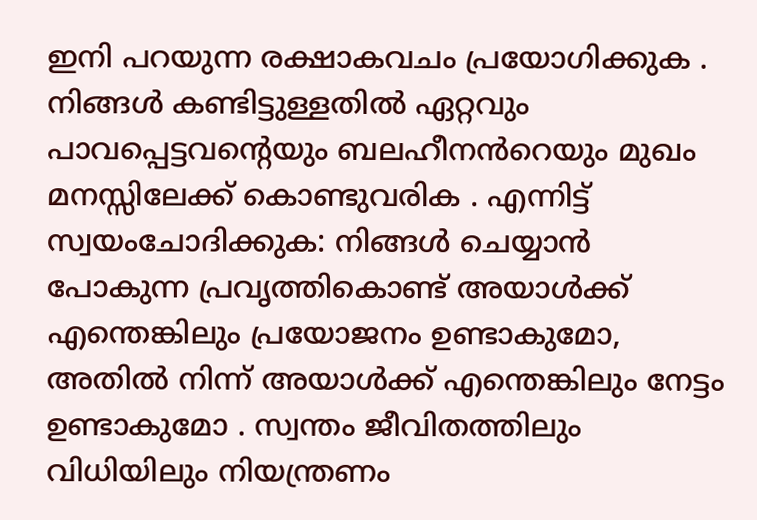ഇനി പറയുന്ന രക്ഷാകവചം പ്രയോഗിക്കുക . നിങ്ങൾ കണ്ടിട്ടുള്ളതിൽ ഏറ്റവും പാവപ്പെട്ടവന്റെയും ബലഹീനൻറെയും മുഖം മനസ്സിലേക്ക് കൊണ്ടുവരിക . എന്നിട്ട് സ്വയംചോദിക്കുക: നിങ്ങൾ ചെയ്യാൻ പോകുന്ന പ്രവൃത്തികൊണ്ട് അയാൾക്ക് എന്തെങ്കിലും പ്രയോജനം ഉണ്ടാകുമോ, അതിൽ നിന്ന് അയാൾക്ക് എന്തെങ്കിലും നേട്ടം ഉണ്ടാകുമോ . സ്വന്തം ജീവിതത്തിലും വിധിയിലും നിയന്ത്രണം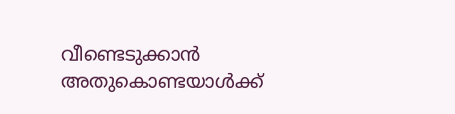വീണ്ടെടുക്കാൻ അതുകൊണ്ടയാൾക്ക്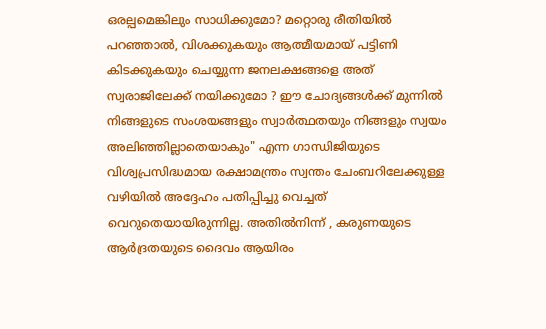ഒരല്പമെങ്കിലും സാധിക്കുമോ? മറ്റൊരു രീതിയിൽ പറഞ്ഞാൽ, വിശക്കുകയും ആത്മീയമായ് പട്ടിണി കിടക്കുകയും ചെയ്യുന്ന ജനലക്ഷങ്ങളെ അത് സ്വരാജിലേക്ക് നയിക്കുമോ ? ഈ ചോദ്യങ്ങൾക്ക് മുന്നിൽ നിങ്ങളുടെ സംശയങ്ങളും സ്വാർത്ഥതയും നിങ്ങളും സ്വയം അലിഞ്ഞില്ലാതെയാകും" എന്ന ഗാന്ധിജിയുടെ വിശ്വപ്രസിദ്ധമായ രക്ഷാമന്ത്രം സ്വന്തം ചേംബറിലേക്കുള്ള വഴിയിൽ അദ്ദേഹം പതിപ്പിച്ചു വെച്ചത് വെറുതെയായിരുന്നില്ല. അതിൽനിന്ന് , കരുണയുടെ ആർദ്രതയുടെ ദൈവം ആയിരം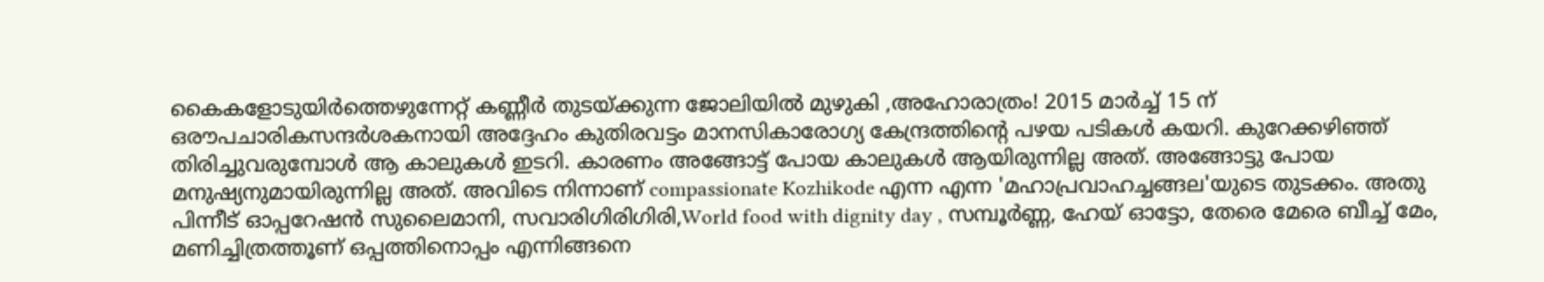കൈകളോടുയിർത്തെഴുന്നേറ്റ് കണ്ണീർ തുടയ്ക്കുന്ന ജോലിയിൽ മുഴുകി ,അഹോരാത്രം! 2015 മാർച്ച് 15 ന് ഒരൗപചാരികസന്ദർശകനായി അദ്ദേഹം കുതിരവട്ടം മാനസികാരോഗ്യ കേന്ദ്രത്തിന്റെ പഴയ പടികൾ കയറി. കുറേക്കഴിഞ്ഞ് തിരിച്ചുവരുമ്പോൾ ആ കാലുകൾ ഇടറി. കാരണം അങ്ങോട്ട് പോയ കാലുകൾ ആയിരുന്നില്ല അത്. അങ്ങോട്ടു പോയ മനുഷ്യനുമായിരുന്നില്ല അത്. അവിടെ നിന്നാണ് compassionate Kozhikode എന്ന എന്ന 'മഹാപ്രവാഹച്ചങ്ങല'യുടെ തുടക്കം. അതു പിന്നീട് ഓപ്പറേഷൻ സുലൈമാനി, സവാരിഗിരിഗിരി,World food with dignity day , സമ്പൂർണ്ണ, ഹേയ് ഓട്ടോ, തേരെ മേരെ ബീച്ച് മേം, മണിച്ചിത്രത്തൂണ് ഒപ്പത്തിനൊപ്പം എന്നിങ്ങനെ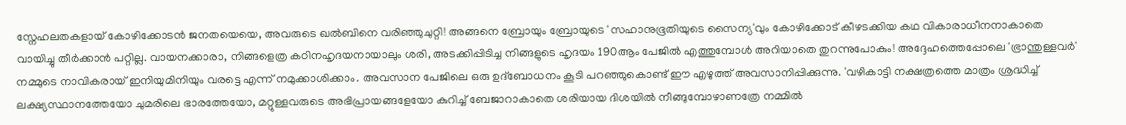സ്നേഹലതകളായ് കോഴിക്കോടൻ ജനതയെയെ, അവരുടെ ഖൽബിനെ വരിഞ്ഞുചുറ്റി! അങ്ങനെ ബ്രോയും ബ്രോയുടെ 'സഹാനുഭൂതിയുടെ സൈന്യ'വും കോഴിക്കോട് കീഴടക്കിയ കഥ വികാരാധീനനാകാതെ വായിച്ചു തീർക്കാൻ പറ്റില്ല. വായനക്കാരാ, നിങ്ങളെത്ര കഠിനഹൃദയനായാലും ശരി, അടക്കിപ്പിടിച്ച നിങ്ങളുടെ ഹൃദയം 190ആം പേജിൽ എത്തുമ്പോൾ അറിയാതെ തുറന്നുപോകും! അദ്ദേഹത്തെപ്പോലെ 'ഭ്രാന്തുള്ളവർ' നമ്മുടെ നാവികരായ് ഇനിയുമിനിയും വരട്ടെ എന്ന് നമുക്കാശിക്കാം. അവസാന പേജിലെ ഒരു ഉദ്ബോധനം കൂടി പറഞ്ഞുകൊണ്ട് ഈ എഴുത്ത് അവസാനിപ്പിക്കുന്നു. 'വഴികാട്ടി നക്ഷത്രത്തെ മാത്രം ശ്രദ്ധിച്ച് ലക്ഷ്യസ്ഥാനത്തേയോ ചുമരിലെ ഭാരത്തേയോ, മറ്റുള്ളവരുടെ അഭിപ്രായങ്ങളേയോ കുറിച്ച് ബേജാറാകാതെ ശരിയായ ദിശയിൽ നീങ്ങുമ്പോഴാണത്രേ നമ്മിൽ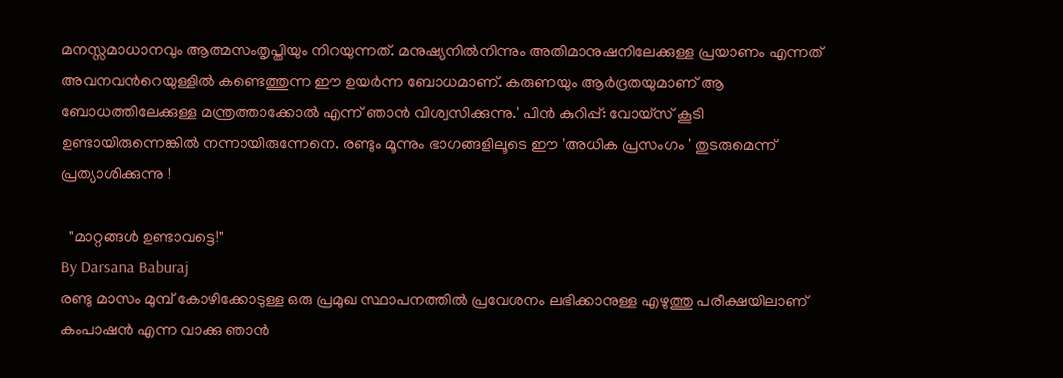മനസ്സമാധാനവും ആത്മസംതൃപ്തിയും നിറയുന്നത്. മനുഷ്യനിൽനിന്നും അതിമാനുഷനിലേക്കുള്ള പ്രയാണം എന്നത് അവനവൻറെയുള്ളിൽ കണ്ടെത്തുന്ന ഈ ഉയർന്ന ബോധമാണ്. കരുണയും ആർദ്രതയുമാണ് ആ ബോധത്തിലേക്കുള്ള മന്ത്രത്താക്കോൽ എന്ന് ഞാൻ വിശ്വസിക്കുന്നു.' പിൻ കുറിപ്പ്: വോയ്സ് കൂടി ഉണ്ടായിരുന്നെങ്കിൽ നന്നായിരുന്നേനെ. രണ്ടും മൂന്നും ഭാഗങ്ങളിലൂടെ ഈ 'അധിക പ്രസംഗം ' തുടരുമെന്ന് പ്രത്യാശിക്കുന്നു !

  "മാറ്റങ്ങൾ ഉണ്ടാവട്ടെ!"
By Darsana Baburaj
രണ്ടു മാസം മുമ്പ് കോഴിക്കോടുള്ള ഒരു പ്രമുഖ സ്ഥാപനത്തിൽ പ്രവേശനം ലഭിക്കാനുള്ള എഴുത്തു പരീക്ഷയിലാണ് കംപാഷൻ എന്ന വാക്കു ഞാൻ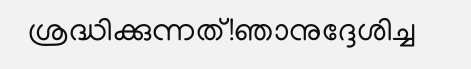ശ്രദ്ധിക്കുന്നത്!ഞാനുദ്ദേശിച്ച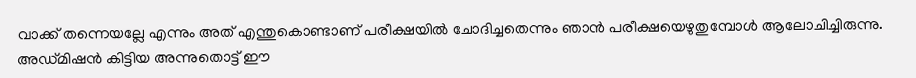വാക്ക് തന്നെയല്ലേ എന്നും അത് എന്തുകൊണ്ടാണ് പരീക്ഷയിൽ ചോദിച്ചതെന്നും ഞാൻ പരീക്ഷയെഴുതുമ്പോൾ ആലോചിച്ചിരുന്നു. അഡ്മിഷൻ കിട്ടിയ അന്നുതൊട്ട് ഈ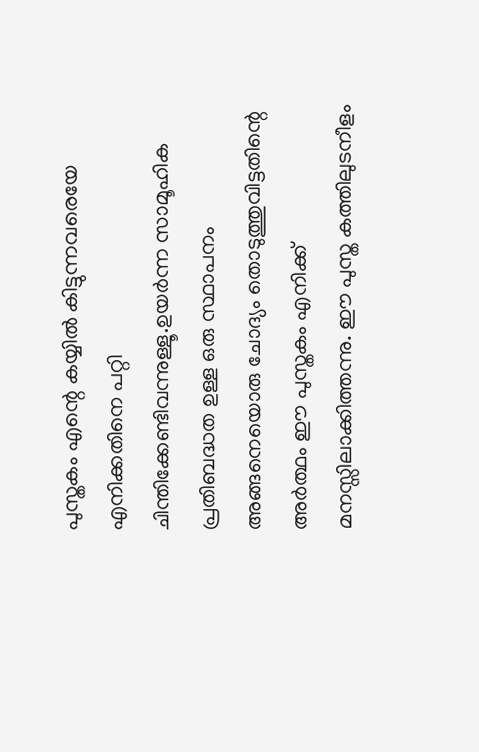പുസ്തകം എന്റെ കയ്യിൽ കിട്ടുന്നവരെയേ എനിക്കതിനെ പറ്റി ചിന്തിക്കേണ്ടിവന്നുള്ളൂ.ഉയർന്ന സാമൂഹിക പ്രതിബദ്ധത ഉള്ള ഒരു സ്ഥാപനം അങ്ങനെയൊരു ചോദ്യം തൊടുത്തുവിട്ടതിന്റെ അർത്ഥം ഈ പുസ്തകം എനിക്ക് മനസ്സിലാക്കിത്തന്നു. ഈ പുസ്ത കത്തിലുടനീളം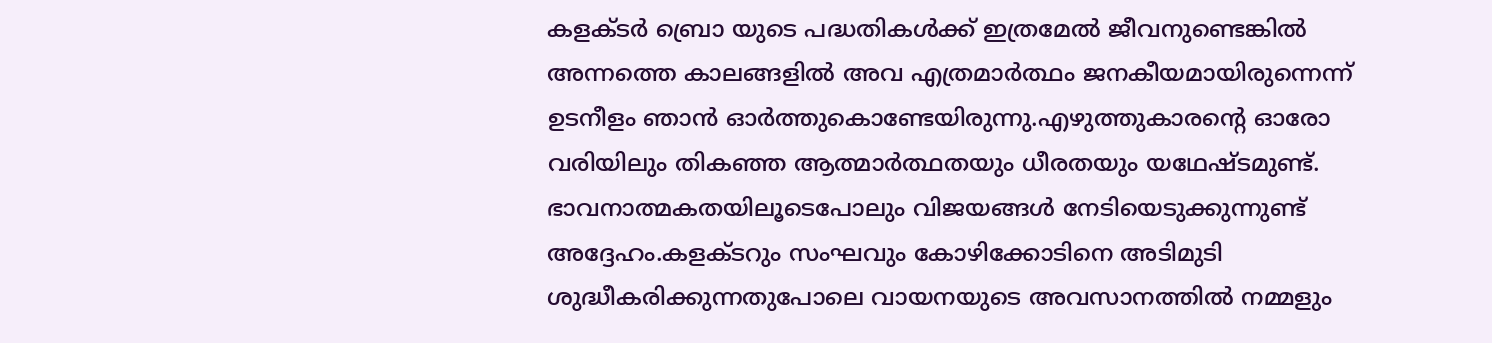കളക്ടർ ബ്രൊ യുടെ പദ്ധതികൾക്ക് ഇത്രമേൽ ജീവനുണ്ടെങ്കിൽ അന്നത്തെ കാലങ്ങളിൽ അവ എത്രമാർത്ഥം ജനകീയമായിരുന്നെന്ന് ഉടനീളം ഞാൻ ഓർത്തുകൊണ്ടേയിരുന്നു.എഴുത്തുകാരന്റെ ഓരോ വരിയിലും തികഞ്ഞ ആത്മാർത്ഥതയും ധീരതയും യഥേഷ്ടമുണ്ട്. ഭാവനാത്മകതയിലൂടെപോലും വിജയങ്ങൾ നേടിയെടുക്കുന്നുണ്ട് അദ്ദേഹം.കളക്ടറും സംഘവും കോഴിക്കോടിനെ അടിമുടി ശുദ്ധീകരിക്കുന്നതുപോലെ വായനയുടെ അവസാനത്തിൽ നമ്മളും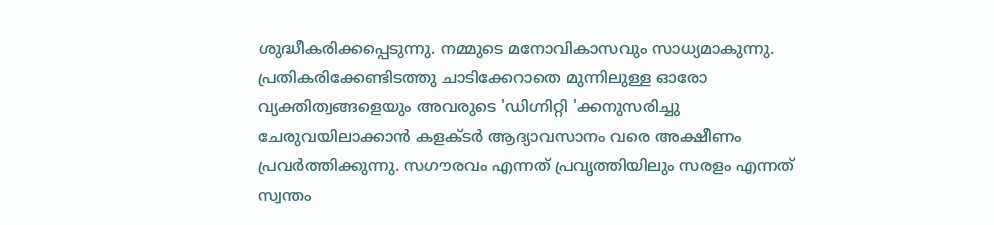ശുദ്ധീകരിക്കപ്പെടുന്നു. നമ്മുടെ മനോവികാസവും സാധ്യമാകുന്നു. പ്രതികരിക്കേണ്ടിടത്തു ചാടിക്കേറാതെ മുന്നിലുള്ള ഓരോ വ്യക്തിത്വങ്ങളെയും അവരുടെ 'ഡിഗ്നിറ്റി 'ക്കനുസരിച്ചു ചേരുവയിലാക്കാൻ കളക്ടർ ആദ്യാവസാനം വരെ അക്ഷീണം പ്രവർത്തിക്കുന്നു. സഗൗരവം എന്നത് പ്രവൃത്തിയിലും സരളം എന്നത് സ്വന്തം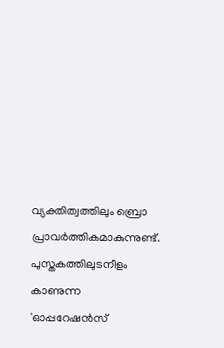വ്യക്തിത്വത്തിലും ബ്രൊ പ്രാവർത്തികമാകുന്നുണ്ട്. പുസ്തകത്തിലുടനീളം കാണുന്ന 'ഓപ്പറേഷൻസ്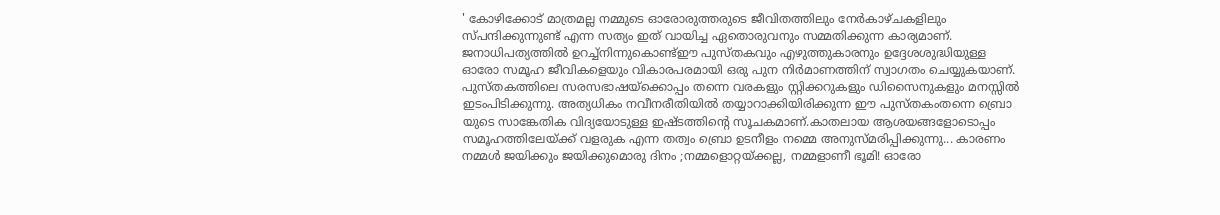' കോഴിക്കോട് മാത്രമല്ല നമ്മുടെ ഓരോരുത്തരുടെ ജീവിതത്തിലും നേർകാഴ്ചകളിലും സ്പന്ദിക്കുന്നുണ്ട് എന്ന സത്യം ഇത് വായിച്ച ഏതൊരുവനും സമ്മതിക്കുന്ന കാര്യമാണ്. ജനാധിപത്യത്തിൽ ഉറച്ച്നിന്നുകൊണ്ട്ഈ പുസ്തകവും എഴുത്തുകാരനും ഉദ്ദേശശുദ്ധിയുള്ള ഓരോ സമൂഹ ജീവികളെയും വികാരപരമായി ഒരു പുന നിർമാണത്തിന് സ്വാഗതം ചെയ്യുകയാണ്. പുസ്തകത്തിലെ സരസഭാഷയ്‌ക്കൊപ്പം തന്നെ വരകളും സ്റ്റിക്കറുകളും ഡിസൈനുകളും മനസ്സിൽ ഇടംപിടിക്കുന്നു. അത്യധികം നവീനരീതിയിൽ തയ്യാറാക്കിയിരിക്കുന്ന ഈ പുസ്തകംതന്നെ ബ്രൊ യുടെ സാങ്കേതിക വിദ്യയോടുള്ള ഇഷ്ടത്തിന്റെ സൂചകമാണ്.കാതലായ ആശയങ്ങളോടൊപ്പം സമൂഹത്തിലേയ്ക്ക് വളരുക എന്ന തത്വം ബ്രൊ ഉടനീളം നമ്മെ അനുസ്മരിപ്പിക്കുന്നു... കാരണം നമ്മൾ ജയിക്കും ജയിക്കുമൊരു ദിനം ;നമ്മളൊറ്റയ്ക്കല്ല, നമ്മളാണീ ഭൂമി! ഓരോ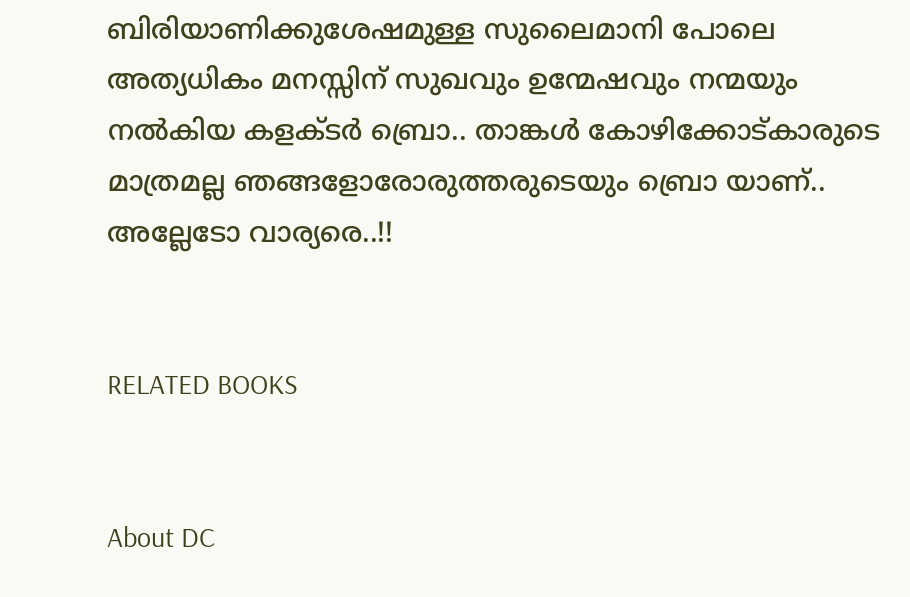ബിരിയാണിക്കുശേഷമുള്ള സുലൈമാനി പോലെ അത്യധികം മനസ്സിന് സുഖവും ഉന്മേഷവും നന്മയും നൽകിയ കളക്ടർ ബ്രൊ.. താങ്കൾ കോഴിക്കോട്കാരുടെ മാത്രമല്ല ഞങ്ങളോരോരുത്തരുടെയും ബ്രൊ യാണ്.. അല്ലേടോ വാര്യരെ..!!


RELATED BOOKS


About DC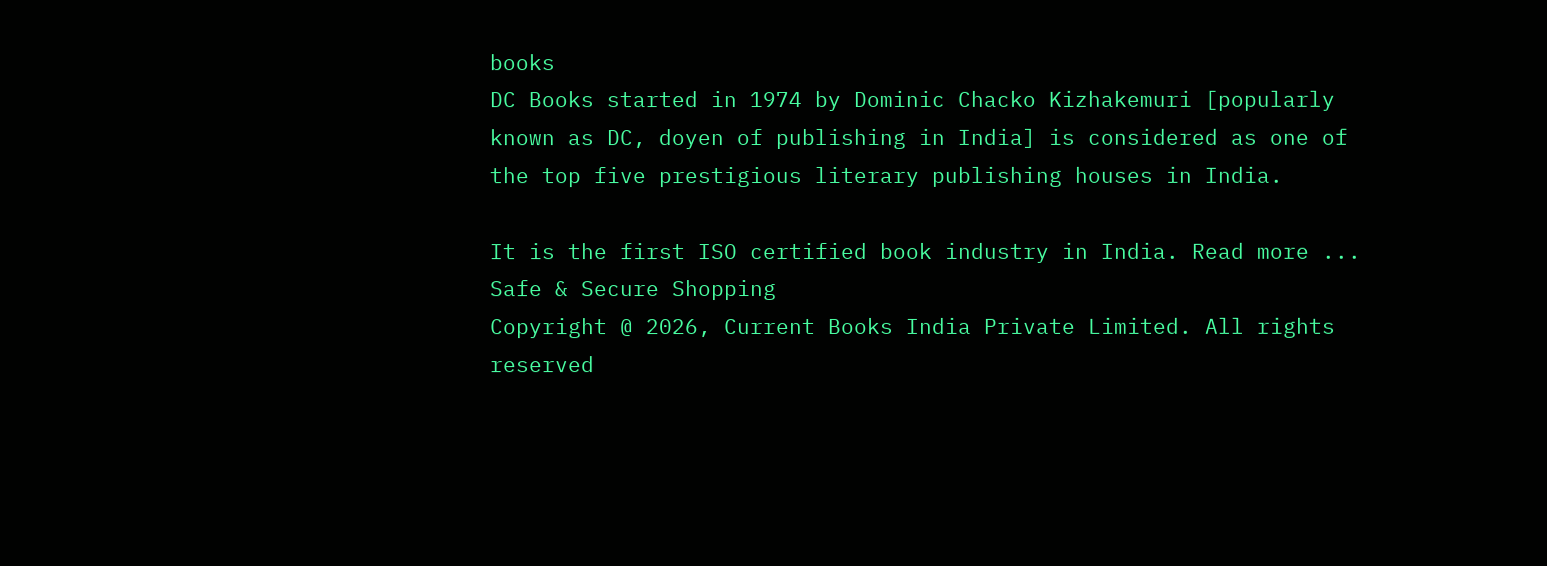books
DC Books started in 1974 by Dominic Chacko Kizhakemuri [popularly known as DC, doyen of publishing in India] is considered as one of the top five prestigious literary publishing houses in India.

It is the first ISO certified book industry in India. Read more ...
Safe & Secure Shopping
Copyright @ 2026, Current Books India Private Limited. All rights reserved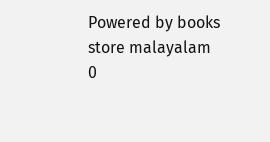Powered by books store malayalam
0